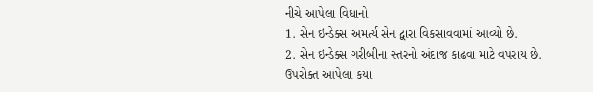નીચે આપેલા વિધાનો
1. સેન ઇન્ડેક્સ અમર્ત્ય સેન દ્વારા વિકસાવવામાં આવ્યો છે.
2. સેન ઇન્ડેક્સ ગરીબીના સ્તરનો અંદાજ કાઢવા માટે વપરાય છે.
ઉપરોક્ત આપેલા કયા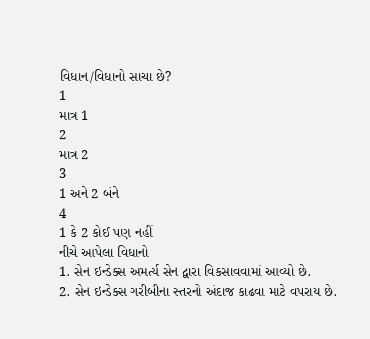વિધાન/વિધાનો સાચા છે?
1
માત્ર 1
2
માત્ર 2
3
1 અને 2 બંને
4
1 કે 2 કોઈ પણ નહીં
નીચે આપેલા વિધાનો
1. સેન ઇન્ડેક્સ અમર્ત્ય સેન દ્વારા વિકસાવવામાં આવ્યો છે.
2. સેન ઇન્ડેક્સ ગરીબીના સ્તરનો અંદાજ કાઢવા માટે વપરાય છે.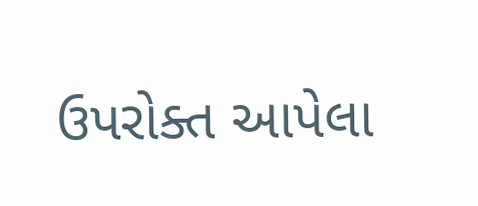ઉપરોક્ત આપેલા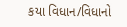કયા વિધાન/વિધાનો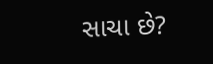સાચા છે?